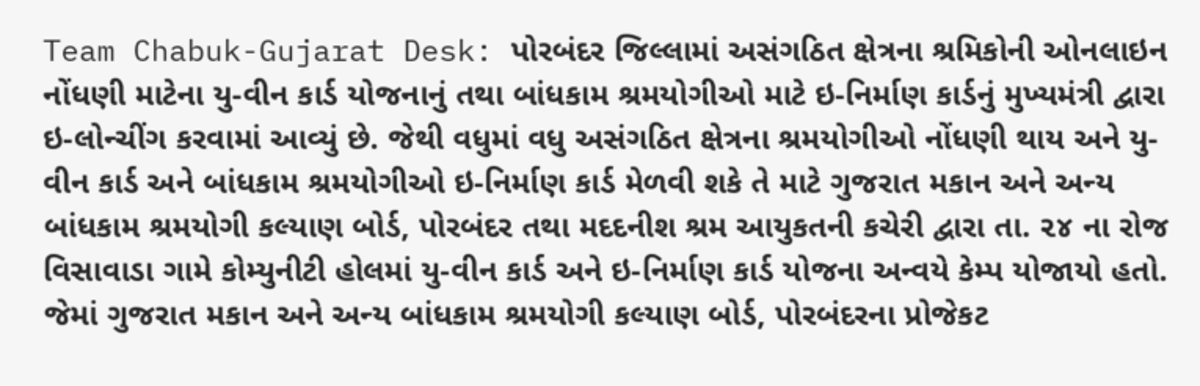Team Chabuk-Gujarat Desk: પોરબંદર જિલ્લામાં અસંગઠિત ક્ષેત્રના શ્રમિકોની ઓનલાઇન નોંધણી માટેના યુ-વીન કાર્ડ યોજનાનું તથા બાંધકામ શ્રમયોગીઓ માટે ઇ-નિર્માણ કાર્ડનું મુખ્યમંત્રી દ્વારા ઇ-લોન્ચીંગ કરવામાં આવ્યું છે. જેથી વધુમાં વધુ અસંગઠિત ક્ષેત્રના શ્રમયોગીઓ નોંધણી થાય અને યુ-વીન કાર્ડ અને બાંધકામ શ્રમયોગીઓ ઇ-નિર્માણ કાર્ડ મેળવી શકે તે માટે ગુજરાત મકાન અને અન્ય બાંધકામ શ્રમયોગી કલ્યાણ બોર્ડ, પોરબંદર તથા મદદનીશ શ્રમ આયુકતની કચેરી દ્વારા તા. ૨૪ ના રોજ વિસાવાડા ગામે કોમ્યુનીટી હોલમાં યુ-વીન કાર્ડ અને ઇ-નિર્માણ કાર્ડ યોજના અન્વયે કેમ્પ યોજાયો હતો.
જેમાં ગુજરાત મકાન અને અન્ય બાંધકામ શ્રમયોગી કલ્યાણ બોર્ડ, પોરબંદરના પ્રોજેકટ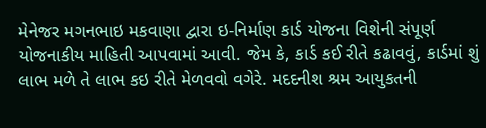મેનેજર મગનભાઇ મકવાણા દ્વારા ઇ-નિર્માણ કાર્ડ યોજના વિશેની સંપૂર્ણ યોજનાકીય માહિતી આપવામાં આવી. જેમ કે, કાર્ડ કઈ રીતે કઢાવવું, કાર્ડમાં શું લાભ મળે તે લાભ કઇ રીતે મેળવવો વગેરે. મદદનીશ શ્રમ આયુકતની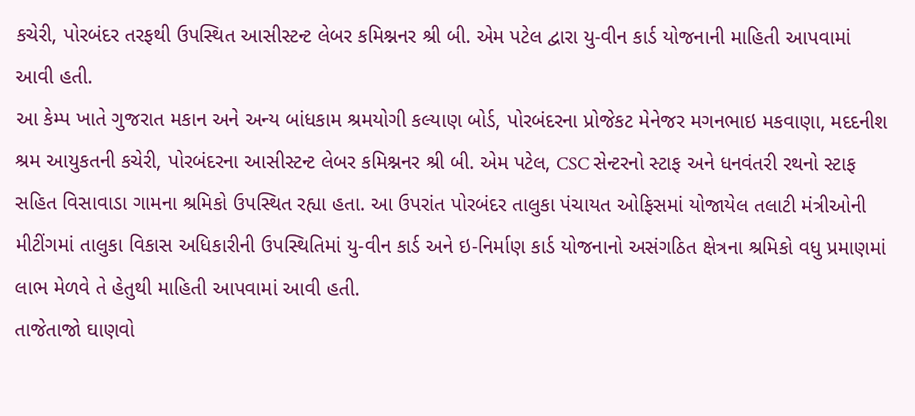કચેરી, પોરબંદર તરફથી ઉપસ્થિત આસીસ્ટન્ટ લેબર કમિશ્નનર શ્રી બી. એમ પટેલ દ્વારા યુ-વીન કાર્ડ યોજનાની માહિતી આપવામાં આવી હતી.
આ કેમ્પ ખાતે ગુજરાત મકાન અને અન્ય બાંધકામ શ્રમયોગી કલ્યાણ બોર્ડ, પોરબંદરના પ્રોજેકટ મેનેજર મગનભાઇ મકવાણા, મદદનીશ શ્રમ આયુકતની કચેરી, પોરબંદરના આસીસ્ટન્ટ લેબર કમિશ્નનર શ્રી બી. એમ પટેલ, CSC સેન્ટરનો સ્ટાફ અને ધનવંતરી રથનો સ્ટાફ સહિત વિસાવાડા ગામના શ્રમિકો ઉપસ્થિત રહ્યા હતા. આ ઉપરાંત પોરબંદર તાલુકા પંચાયત ઓફિસમાં યોજાયેલ તલાટી મંત્રીઓની મીટીંગમાં તાલુકા વિકાસ અધિકારીની ઉપસ્થિતિમાં યુ-વીન કાર્ડ અને ઇ-નિર્માણ કાર્ડ યોજનાનો અસંગઠિત ક્ષેત્રના શ્રમિકો વધુ પ્રમાણમાં લાભ મેળવે તે હેતુથી માહિતી આપવામાં આવી હતી.
તાજેતાજો ઘાણવો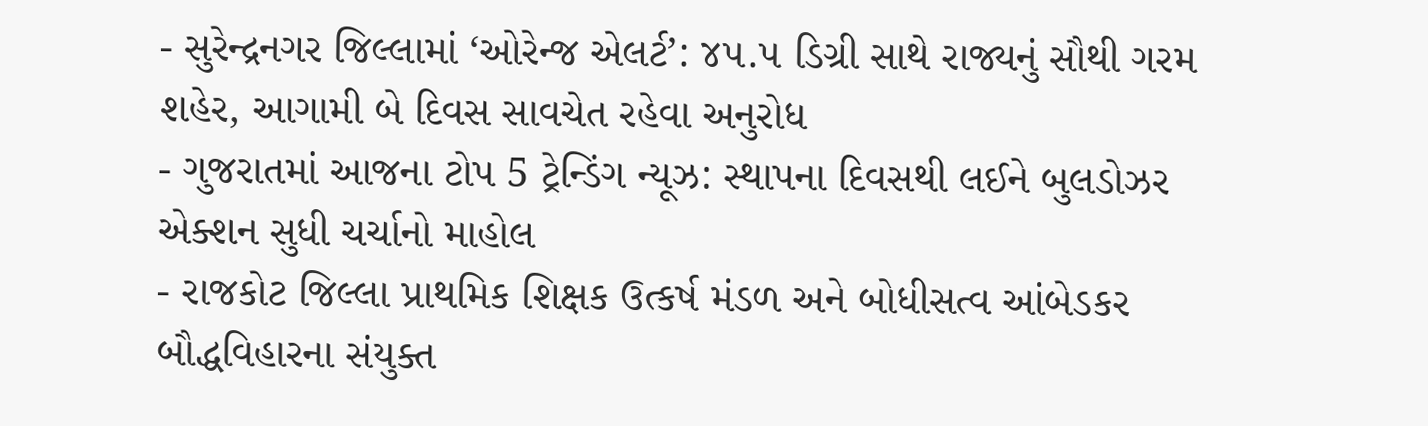- સુરેન્દ્રનગર જિલ્લામાં ‘ઓરેન્જ એલર્ટ’: ૪૫.૫ ડિગ્રી સાથે રાજ્યનું સૌથી ગરમ શહેર, આગામી બે દિવસ સાવચેત રહેવા અનુરોધ
- ગુજરાતમાં આજના ટોપ 5 ટ્રેન્ડિંગ ન્યૂઝ: સ્થાપના દિવસથી લઈને બુલડોઝર એક્શન સુધી ચર્ચાનો માહોલ
- રાજકોટ જિલ્લા પ્રાથમિક શિક્ષક ઉત્કર્ષ મંડળ અને બોધીસત્વ આંબેડકર બૌદ્ધવિહારના સંયુક્ત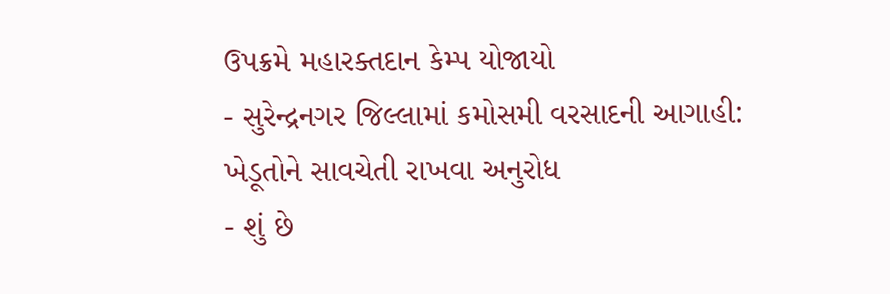ઉપક્રમે મહારક્તદાન કેમ્પ યોજાયો
- સુરેન્દ્રનગર જિલ્લામાં કમોસમી વરસાદની આગાહી: ખેડૂતોને સાવચેતી રાખવા અનુરોધ
- શું છે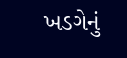ખડગેનું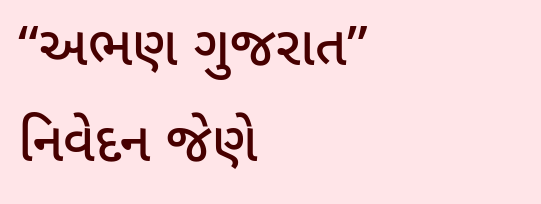“અભણ ગુજરાત” નિવેદન જેણે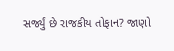સર્જ્યું છે રાજકીય તોફાન? જાણો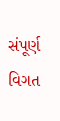સંપૂર્ણ વિગત